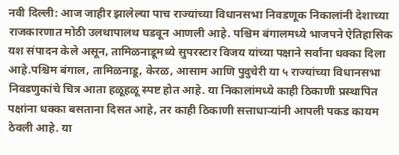नवी दिल्ली: आज जाहीर झालेल्या पाच राज्यांच्या विधानसभा निवडणूक निकालांनी देशाच्या राजकारणात मोठी उलथापालथ घडवून आणली आहे. पश्चिम बंगालमध्ये भाजपने ऐतिहासिक यश संपादन केले असून, तामिळनाडूमध्ये सुपरस्टार विजय यांच्या पक्षाने सर्वांना धक्का दिला आहे.पश्चिम बंगाल, तामिळनाडू, केरळ, आसाम आणि पुदुचेरी या ५ राज्यांच्या विधानसभा निवडणुकांचे चित्र आता हळूहळू स्पष्ट होत आहे. या निकालांमध्ये काही ठिकाणी प्रस्थापित पक्षांना धक्का बसताना दिसत आहे, तर काही ठिकाणी सत्ताधाऱ्यांनी आपली पकड कायम ठेवली आहे. या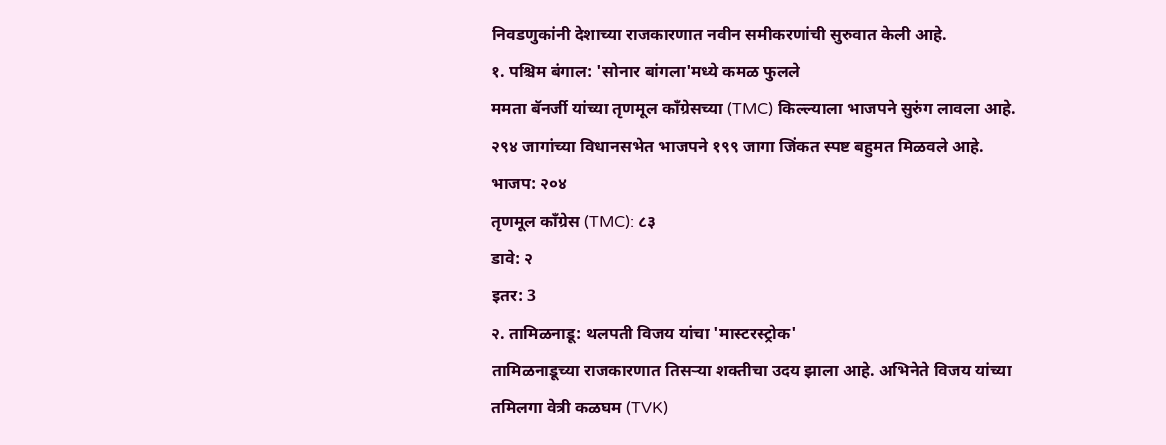निवडणुकांनी देशाच्या राजकारणात नवीन समीकरणांची सुरुवात केली आहे.
१. पश्चिम बंगाल: 'सोनार बांगला'मध्ये कमळ फुलले
ममता बॅनर्जी यांच्या तृणमूल काँग्रेसच्या (TMC) किल्ल्याला भाजपने सुरुंग लावला आहे. २९४ जागांच्या विधानसभेत भाजपने १९९ जागा जिंकत स्पष्ट बहुमत मिळवले आहे.
भाजप: २०४
तृणमूल काँग्रेस (TMC): ८३
डावे: २
इतर: 3
२. तामिळनाडू: थलपती विजय यांचा 'मास्टरस्ट्रोक'
तामिळनाडूच्या राजकारणात तिसऱ्या शक्तीचा उदय झाला आहे. अभिनेते विजय यांच्या तमिलगा वेत्री कळघम (TVK)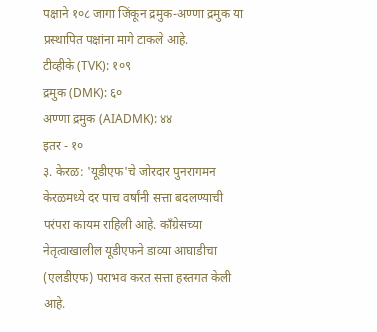पक्षाने १०८ जागा जिंकून द्रमुक-अण्णा द्रमुक या प्रस्थापित पक्षांना मागे टाकले आहे.
टीव्हीके (TVK): १०९
द्रमुक (DMK): ६०
अण्णा द्रमुक (AIADMK): ४४
इतर - १०
३. केरळ: 'यूडीएफ'चे जोरदार पुनरागमन
केरळमध्ये दर पाच वर्षांनी सत्ता बदलण्याची परंपरा कायम राहिली आहे. काँग्रेसच्या नेतृत्वाखालील यूडीएफने डाव्या आघाडीचा (एलडीएफ) पराभव करत सत्ता हस्तगत केली आहे.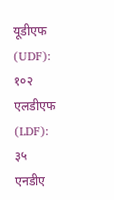यूडीएफ (UDF): १०२
एलडीएफ (LDF): ३५
एनडीए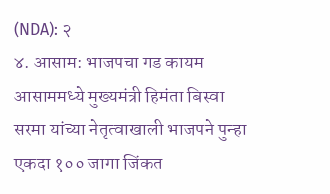(NDA): २
४. आसाम: भाजपचा गड कायम
आसाममध्ये मुख्यमंत्री हिमंता बिस्वा सरमा यांच्या नेतृत्वाखाली भाजपने पुन्हा एकदा १०० जागा जिंकत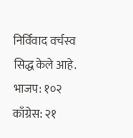निर्विवाद वर्चस्व सिद्ध केले आहे.
भाजप: १०२
काँग्रेस: २१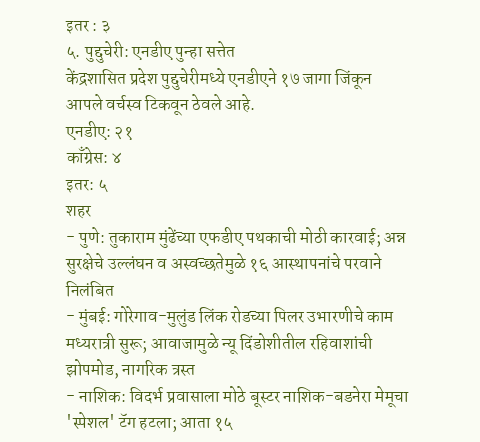इतर : ३
५. पुद्दुचेरी: एनडीए पुन्हा सत्तेत
केंद्रशासित प्रदेश पुद्दुचेरीमध्ये एनडीएने १७ जागा जिंकून आपले वर्चस्व टिकवून ठेवले आहे.
एनडीए: २१
काँग्रेस: ४
इतर: ५
शहर
- पुणे: तुकाराम मुंढेंच्या एफडीए पथकाची मोठी कारवाई; अन्न सुरक्षेचे उल्लंघन व अस्वच्छतेमुळे १६ आस्थापनांचे परवाने निलंबित
- मुंबई: गोरेगाव-मुलुंड लिंक रोडच्या पिलर उभारणीचे काम मध्यरात्री सुरू; आवाजामुळे न्यू दिंडोशीतील रहिवाशांची झोपमोड, नागरिक त्रस्त
- नाशिक: विदर्भ प्रवासाला मोठे बूस्टर नाशिक-बडनेरा मेमूचा 'स्पेशल' टॅग हटला; आता १५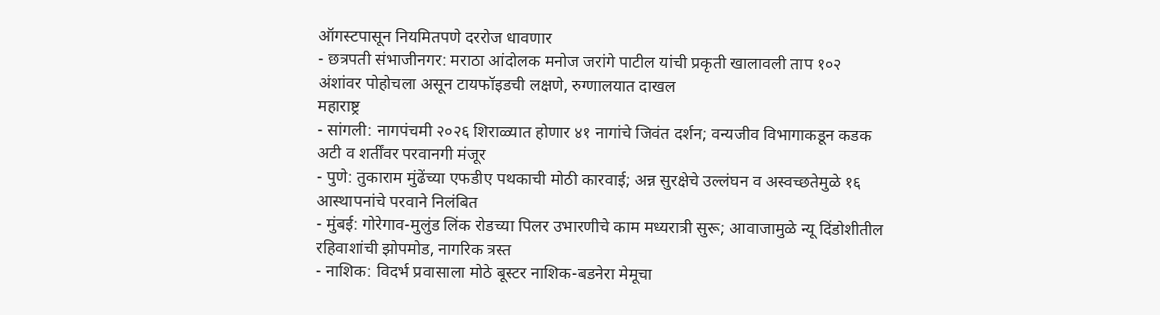ऑगस्टपासून नियमितपणे दररोज धावणार
- छत्रपती संभाजीनगर: मराठा आंदोलक मनोज जरांगे पाटील यांची प्रकृती खालावली ताप १०२ अंशांवर पोहोचला असून टायफॉइडची लक्षणे, रुग्णालयात दाखल
महाराष्ट्र
- सांगली: नागपंचमी २०२६ शिराळ्यात होणार ४१ नागांचे जिवंत दर्शन; वन्यजीव विभागाकडून कडक अटी व शर्तींवर परवानगी मंजूर
- पुणे: तुकाराम मुंढेंच्या एफडीए पथकाची मोठी कारवाई; अन्न सुरक्षेचे उल्लंघन व अस्वच्छतेमुळे १६ आस्थापनांचे परवाने निलंबित
- मुंबई: गोरेगाव-मुलुंड लिंक रोडच्या पिलर उभारणीचे काम मध्यरात्री सुरू; आवाजामुळे न्यू दिंडोशीतील रहिवाशांची झोपमोड, नागरिक त्रस्त
- नाशिक: विदर्भ प्रवासाला मोठे बूस्टर नाशिक-बडनेरा मेमूचा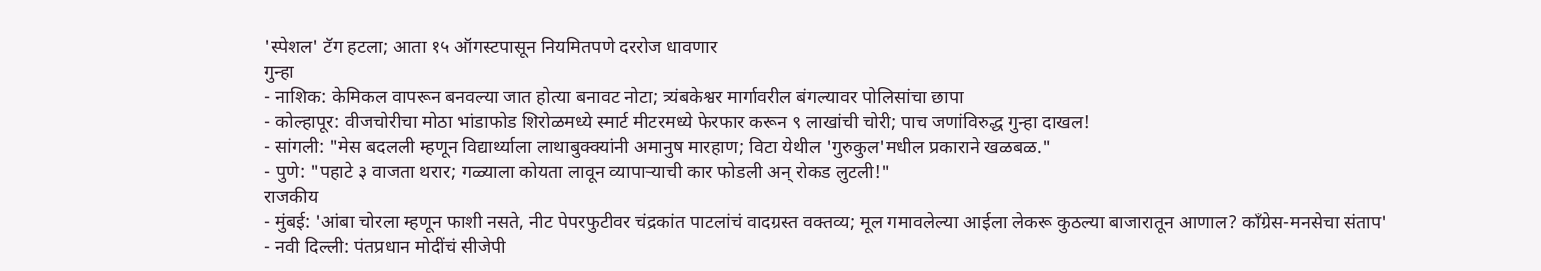'स्पेशल' टॅग हटला; आता १५ ऑगस्टपासून नियमितपणे दररोज धावणार
गुन्हा
- नाशिक: केमिकल वापरून बनवल्या जात होत्या बनावट नोटा; त्र्यंबकेश्वर मार्गावरील बंगल्यावर पोलिसांचा छापा
- कोल्हापूर: वीजचोरीचा मोठा भांडाफोड शिरोळमध्ये स्मार्ट मीटरमध्ये फेरफार करून ९ लाखांची चोरी; पाच जणांविरुद्ध गुन्हा दाखल!
- सांगली: "मेस बदलली म्हणून विद्यार्थ्याला लाथाबुक्क्यांनी अमानुष मारहाण; विटा येथील 'गुरुकुल'मधील प्रकाराने खळबळ."
- पुणे: "पहाटे ३ वाजता थरार; गळ्याला कोयता लावून व्यापाऱ्याची कार फोडली अन् रोकड लुटली!"
राजकीय
- मुंबई: 'आंबा चोरला म्हणून फाशी नसते, नीट पेपरफुटीवर चंद्रकांत पाटलांचं वादग्रस्त वक्तव्य; मूल गमावलेल्या आईला लेकरू कुठल्या बाजारातून आणाल? काँग्रेस-मनसेचा संताप'
- नवी दिल्ली: पंतप्रधान मोदींचं सीजेपी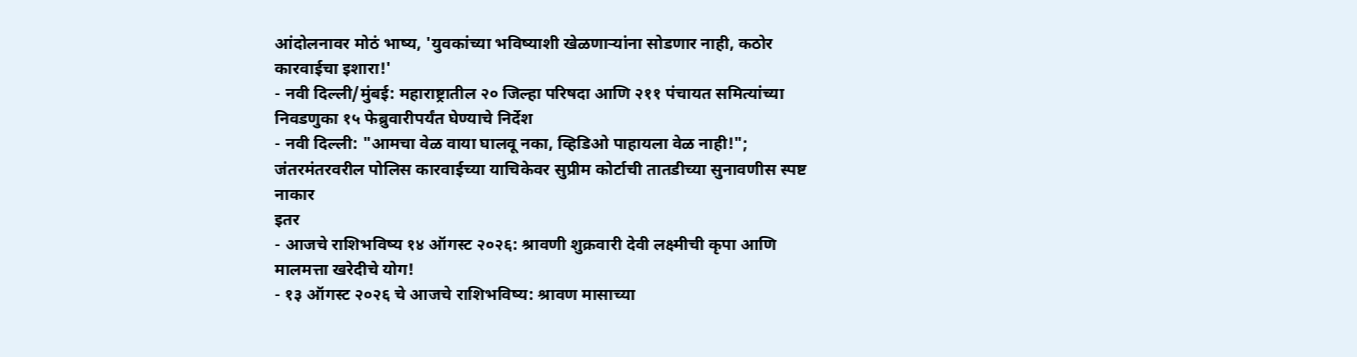आंदोलनावर मोठं भाष्य, 'युवकांच्या भविष्याशी खेळणाऱ्यांना सोडणार नाही, कठोर कारवाईचा इशारा!'
- नवी दिल्ली/मुंबई: महाराष्ट्रातील २० जिल्हा परिषदा आणि २११ पंचायत समित्यांच्या निवडणुका १५ फेब्रुवारीपर्यंत घेण्याचे निर्देश
- नवी दिल्ली: "आमचा वेळ वाया घालवू नका, व्हिडिओ पाहायला वेळ नाही!"; जंतरमंतरवरील पोलिस कारवाईच्या याचिकेवर सुप्रीम कोर्टाची तातडीच्या सुनावणीस स्पष्ट नाकार
इतर
- आजचे राशिभविष्य १४ ऑगस्ट २०२६: श्रावणी शुक्रवारी देवी लक्ष्मीची कृपा आणि मालमत्ता खरेदीचे योग!
- १३ ऑगस्ट २०२६ चे आजचे राशिभविष्य: श्रावण मासाच्या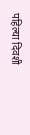पहिल्या दिवशी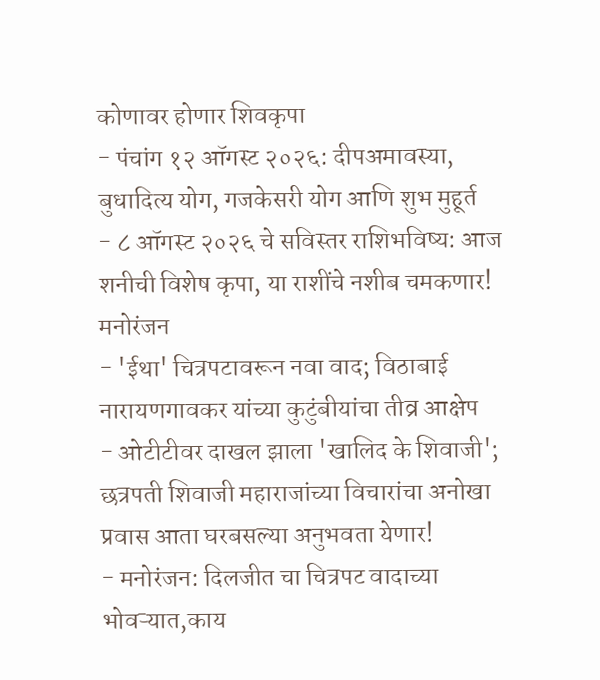कोणावर होणार शिवकृपा
- पंचांग १२ ऑगस्ट २०२६: दीपअमावस्या, बुधादित्य योग, गजकेसरी योग आणि शुभ मुहूर्त
- ८ ऑगस्ट २०२६ चे सविस्तर राशिभविष्य: आज शनीची विशेष कृपा, या राशींचे नशीब चमकणार!
मनोरंजन
- 'ईथा' चित्रपटावरून नवा वाद; विठाबाई नारायणगावकर यांच्या कुटुंबीयांचा तीव्र आक्षेप
- ओटीटीवर दाखल झाला 'खालिद के शिवाजी'; छत्रपती शिवाजी महाराजांच्या विचारांचा अनोखा प्रवास आता घरबसल्या अनुभवता येणार!
- मनोरंजन: दिलजीत चा चित्रपट वादाच्या भोवऱ्यात,काय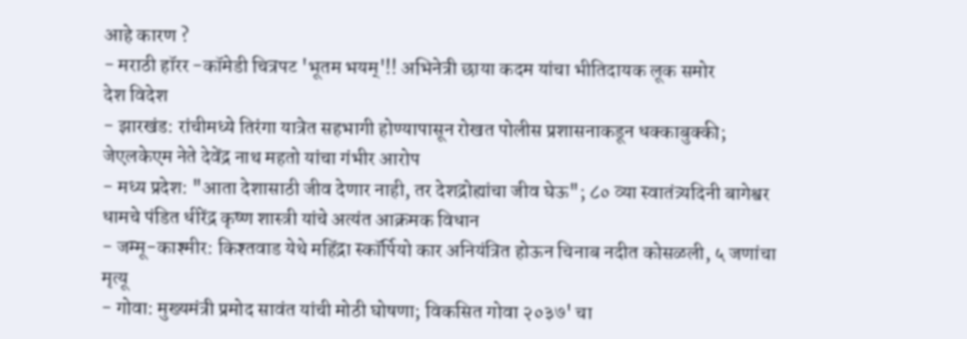आहे कारण ?
- मराठी हॉरर -कॉमेडी चित्रपट 'भूतम भयम्'!! अभिनेत्री छाया कदम यांचा भीतिदायक लूक समोर
देश विदेश
- झारखंड: रांचीमध्ये तिरंगा यात्रेत सहभागी होण्यापासून रोखत पोलीस प्रशासनाकडून धक्काबुक्की; जेएलकेएम नेते देवेंद्र नाथ महतो यांचा गंभीर आरोप
- मध्य प्रदेश: "आता देशासाठी जीव देणार नाही, तर देशद्रोह्यांचा जीव घेऊ"; ८० व्या स्वातंत्र्यदिनी बागेश्वर धामचे पंडित धीरेंद्र कृष्ण शास्त्री यांचे अत्यंत आक्रमक विधान
- जम्मू-काश्मीर: किश्तवाड येथे महिंद्रा स्कॉर्पियो कार अनियंत्रित होऊन चिनाब नदीत कोसळली, ५ जणांचा मृत्यू
- गोवा: मुख्यमंत्री प्रमोद सावंत यांची मोठी घोषणा; विकसित गोवा २०३७' चा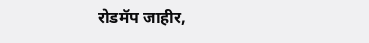रोडमॅप जाहीर,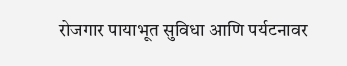रोजगार पायाभूत सुविधा आणि पर्यटनावर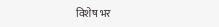विशेष भर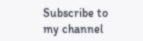Subscribe to my channel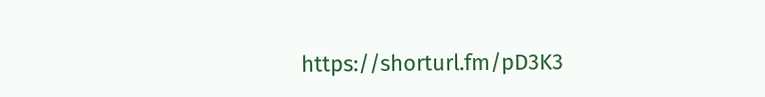https://shorturl.fm/pD3K3